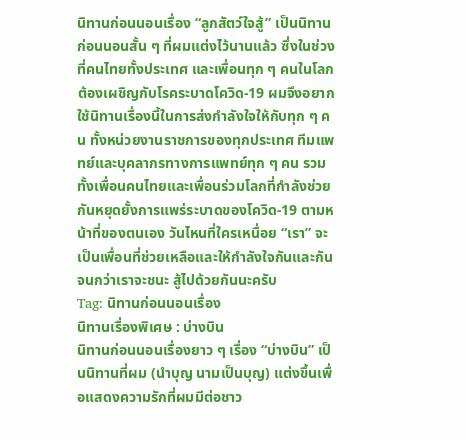นิทานก่อนนอนเรื่อง “ลูกสัตว์ใจสู้” เป็นนิทานก่อนนอนสั้น ๆ ที่ผมแต่งไว้นานแล้ว ซึ่งในช่วงที่คนไทยทั้งประเทศ และเพื่อนทุก ๆ คนในโลก ต้องเผชิญกับโรคระบาดโควิด-19 ผมจึงอยากใช้นิทานเรื่องนี้ในการส่งกำลังใจให้กับทุก ๆ คน ทั้งหน่วยงานราชการของทุกประเทศ ทีมแพทย์และบุคลากรทางการแพทย์ทุก ๆ คน รวมทั้งเพื่อนคนไทยและเพื่อนร่วมโลกที่กำลังช่วยกันหยุดยั้งการแพร่ระบาดของโควิด-19 ตามหน้าที่ของตนเอง วันไหนที่ใครเหนื่อย “เรา” จะเป็นเพื่อนที่ช่วยเหลือและให้กำลังใจกันและกัน จนกว่าเราจะชนะ สู้ไปด้วยกันนะครับ
Tag: นิทานก่อนนอนเรื่อง
นิทานเรื่องพิเศษ : บ่างบิน
นิทานก่อนนอนเรื่องยาว ๆ เรื่อง “บ่างบิน” เป็นนิทานที่ผม (นำบุญ นามเป็นบุญ) แต่งขึ้นเพื่อแสดงความรักที่ผมมีต่อชาว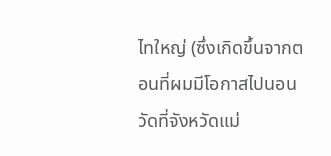ไทใหญ่ (ซึ่งเกิดขึ้นจากตอนที่ผมมีโอกาสไปนอนวัดที่จังหวัดแม่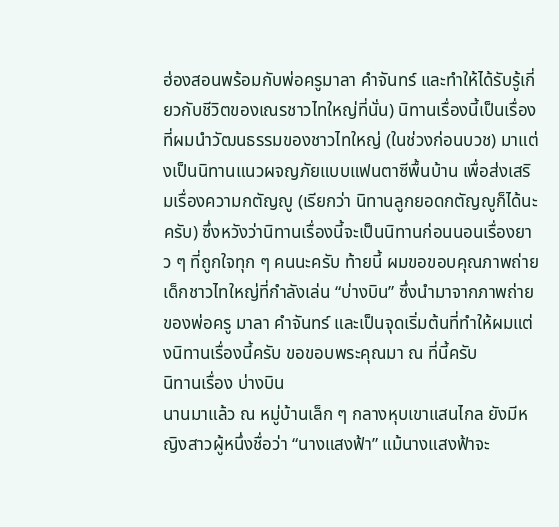ฮ่องสอนพร้อมกับพ่อครูมาลา คำจันทร์ และทำให้ได้รับรู้เกี่ยวกับชีวิตของเณรชาวไทใหญ่ที่นั่น) นิทานเรื่องนี้เป็นเรื่องที่ผมนำวัฒนธรรมของชาวไทใหญ่ (ในช่วงก่อนบวช) มาแต่งเป็นนิทานแนวผจญภัยแบบแฟนตาซีพื้นบ้าน เพื่อส่งเสริมเรื่องความกตัญญู (เรียกว่า นิทานลูกยอดกตัญญูก็ได้นะครับ) ซึ่งหวังว่านิทานเรื่องนี้จะเป็นนิทานก่อนนอนเรื่องยาว ๆ ที่ถูกใจทุก ๆ คนนะครับ ท้ายนี้ ผมขอขอบคุณภาพถ่ายเด็กชาวไทใหญ่ที่กำลังเล่น “บ่างบิน” ซึ่งนำมาจากภาพถ่ายของพ่อครู มาลา คำจันทร์ และเป็นจุดเริ่มต้นที่ทำให้ผมแต่งนิทานเรื่องนี้ครับ ขอขอบพระคุณมา ณ ที่นี้ครับ
นิทานเรื่อง บ่างบิน
นานมาแล้ว ณ หมู่บ้านเล็ก ๆ กลางหุบเขาแสนไกล ยังมีหญิงสาวผู้หนึ่งชื่อว่า “นางแสงฟ้า” แม้นางแสงฟ้าจะ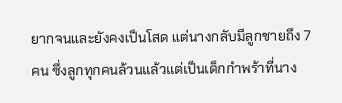ยากจนและยังคงเป็นโสด แต่นางกลับมีลูกชายถึง 7 คน ซึ่งลูกทุกคนล้วนแล้วแต่เป็นเด็กกำพร้าที่นาง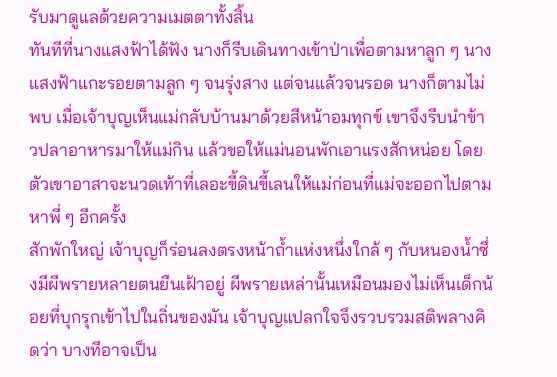รับมาดูแลด้วยความเมตตาทั้งสิ้น
ทันทีที่นางแสงฟ้าได้ฟัง นางก็รีบเดินทางเข้าป่าเพื่อตามหาลูก ๆ นางแสงฟ้าแกะรอยตามลูก ๆ จนรุ่งสาง แต่จนแล้วจนรอด นางก็ตามไม่พบ เมื่อเจ้าบุญเห็นแม่กลับบ้านมาด้วยสีหน้าอมทุกข์ เขาจึงรีบนำข้าวปลาอาหารมาให้แม่กิน แล้วขอให้แม่นอนพักเอาแรงสักหน่อย โดยตัวเขาอาสาจะนวดเท้าที่เลอะขี้ดินขี้เลนให้แม่ก่อนที่แม่จะออกไปตามหาพี่ ๆ อีกครั้ง
สักพักใหญ่ เจ้าบุญก็ร่อนลงตรงหน้าถ้ำแห่งหนึ่งใกล้ ๆ กับหนองน้ำซึ่งมีผีพรายหลายตนยืนเฝ้าอยู่ ผีพรายเหล่านั้นเหมือนมองไม่เห็นเด็กน้อยที่บุกรุกเข้าไปในถิ่นของมัน เจ้าบุญแปลกใจจึงรวบรวมสติพลางคิดว่า บางทีอาจเป็น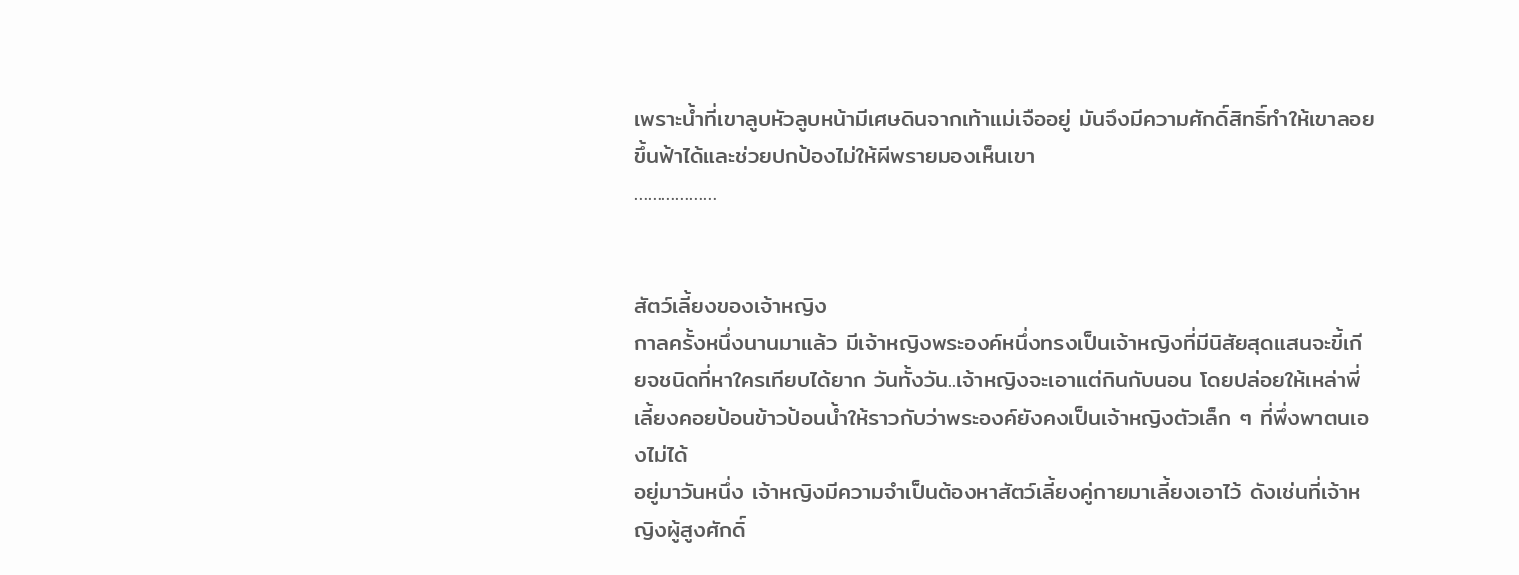เพราะน้ำที่เขาลูบหัวลูบหน้ามีเศษดินจากเท้าแม่เจืออยู่ มันจึงมีความศักดิ์สิทธิ์ทำให้เขาลอยขึ้นฟ้าได้และช่วยปกป้องไม่ให้ผีพรายมองเห็นเขา
………………


สัตว์เลี้ยงของเจ้าหญิง
กาลครั้งหนึ่งนานมาแล้ว มีเจ้าหญิงพระองค์หนึ่งทรงเป็นเจ้าหญิงที่มีนิสัยสุดแสนจะขี้เกียจชนิดที่หาใครเทียบได้ยาก วันทั้งวัน..เจ้าหญิงจะเอาแต่กินกับนอน โดยปล่อยให้เหล่าพี่เลี้ยงคอยป้อนข้าวป้อนน้ำให้ราวกับว่าพระองค์ยังคงเป็นเจ้าหญิงตัวเล็ก ๆ ที่พึ่งพาตนเองไม่ได้
อยู่มาวันหนึ่ง เจ้าหญิงมีความจำเป็นต้องหาสัตว์เลี้ยงคู่กายมาเลี้ยงเอาไว้ ดังเช่นที่เจ้าหญิงผู้สูงศักดิ์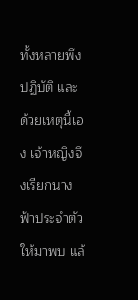ทั้งหลายพึงปฏิบัติ และด้วยเหตุนี้เอง เจ้าหญิงจึงเรียกนางฟ้าประจำตัวให้มาพบ แล้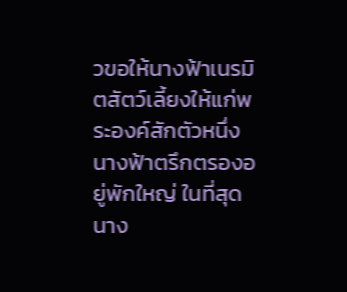วขอให้นางฟ้าเนรมิตสัตว์เลี้ยงให้แก่พระองค์สักตัวหนึ่ง
นางฟ้าตรึกตรองอยู่พักใหญ่ ในที่สุด นาง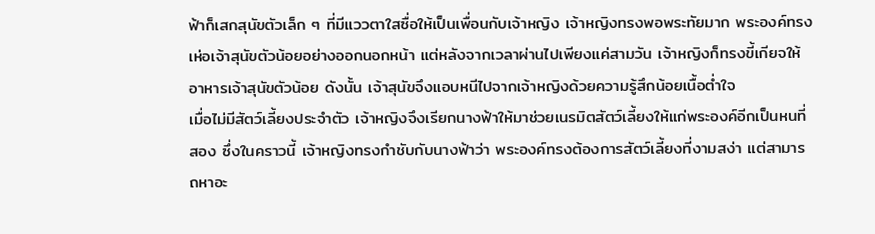ฟ้าก็เสกสุนัขตัวเล็ก ๆ ที่มีแววตาใสซื่อให้เป็นเพื่อนกับเจ้าหญิง เจ้าหญิงทรงพอพระทัยมาก พระองค์ทรงเห่อเจ้าสุนัขตัวน้อยอย่างออกนอกหน้า แต่หลังจากเวลาผ่านไปเพียงแค่สามวัน เจ้าหญิงก็ทรงขี้เกียจให้อาหารเจ้าสุนัขตัวน้อย ดังนั้น เจ้าสุนัขจึงแอบหนีไปจากเจ้าหญิงด้วยความรู้สึกน้อยเนื้อต่ำใจ
เมื่อไม่มีสัตว์เลี้ยงประจำตัว เจ้าหญิงจึงเรียกนางฟ้าให้มาช่วยเนรมิตสัตว์เลี้ยงให้แก่พระองค์อีกเป็นหนที่สอง ซึ่งในคราวนี้ เจ้าหญิงทรงกำชับกับนางฟ้าว่า พระองค์ทรงต้องการสัตว์เลี้ยงที่งามสง่า แต่สามารถหาอะ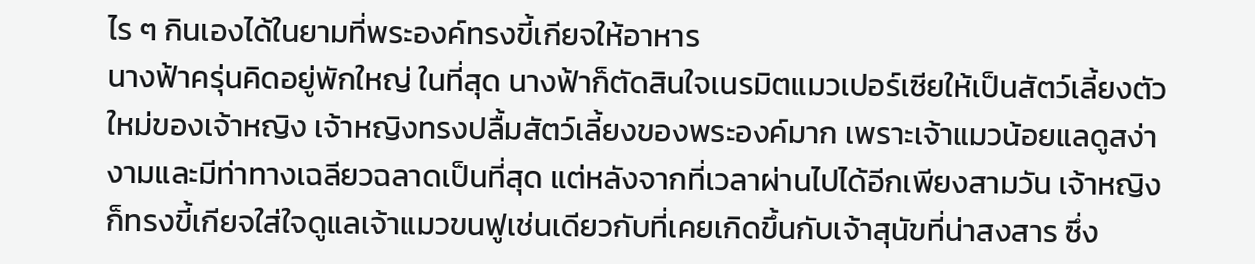ไร ๆ กินเองได้ในยามที่พระองค์ทรงขี้เกียจให้อาหาร
นางฟ้าครุ่นคิดอยู่พักใหญ่ ในที่สุด นางฟ้าก็ตัดสินใจเนรมิตแมวเปอร์เซียให้เป็นสัตว์เลี้ยงตัวใหม่ของเจ้าหญิง เจ้าหญิงทรงปลื้มสัตว์เลี้ยงของพระองค์มาก เพราะเจ้าแมวน้อยแลดูสง่างามและมีท่าทางเฉลียวฉลาดเป็นที่สุด แต่หลังจากที่เวลาผ่านไปได้อีกเพียงสามวัน เจ้าหญิงก็ทรงขี้เกียจใส่ใจดูแลเจ้าแมวขนฟูเช่นเดียวกับที่เคยเกิดขึ้นกับเจ้าสุนัขที่น่าสงสาร ซึ่ง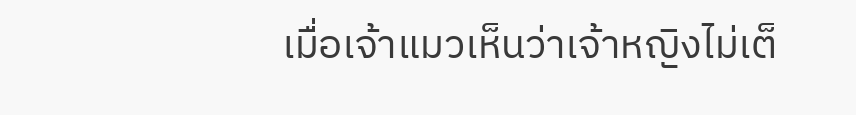เมื่อเจ้าแมวเห็นว่าเจ้าหญิงไม่เต็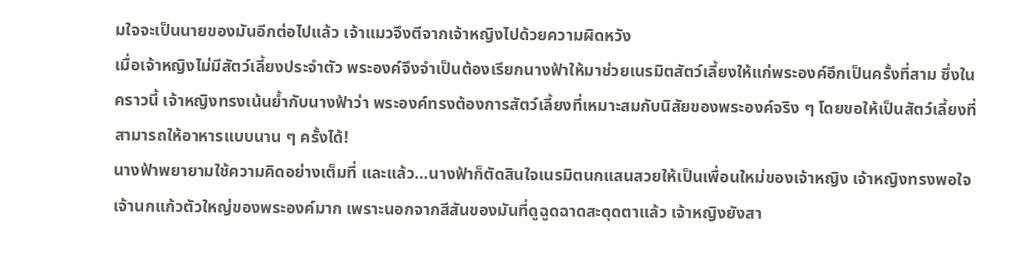มใจจะเป็นนายของมันอีกต่อไปแล้ว เจ้าแมวจึงตีจากเจ้าหญิงไปด้วยความผิดหวัง
เมื่อเจ้าหญิงไม่มีสัตว์เลี้ยงประจำตัว พระองค์จึงจำเป็นต้องเรียกนางฟ้าให้มาช่วยเนรมิตสัตว์เลี้ยงให้แก่พระองค์อีกเป็นครั้งที่สาม ซึ่งในคราวนี้ เจ้าหญิงทรงเน้นย้ำกับนางฟ้าว่า พระองค์ทรงต้องการสัตว์เลี้ยงที่เหมาะสมกับนิสัยของพระองค์จริง ๆ โดยขอให้เป็นสัตว์เลี้ยงที่สามารถให้อาหารแบบนาน ๆ ครั้งได้!
นางฟ้าพยายามใช้ความคิดอย่างเต็มที่ และแล้ว…นางฟ้าก็ตัดสินใจเนรมิตนกแสนสวยให้เป็นเพื่อนใหม่ของเจ้าหญิง เจ้าหญิงทรงพอใจเจ้านกแก้วตัวใหญ่ของพระองค์มาก เพราะนอกจากสีสันของมันที่ดูฉูดฉาดสะดุดตาแล้ว เจ้าหญิงยังสา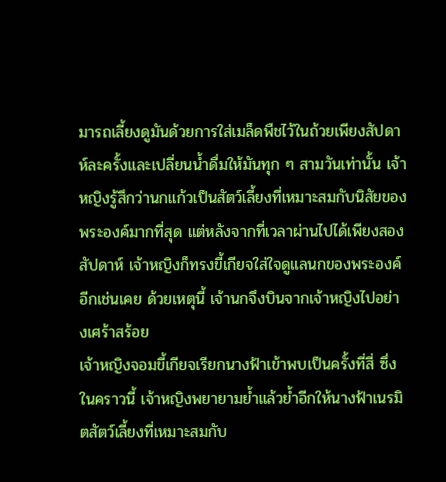มารถเลี้ยงดูมันด้วยการใส่เมล็ดพืชไว้ในถ้วยเพียงสัปดาห์ละครั้งและเปลี่ยนน้ำดื่มให้มันทุก ๆ สามวันเท่านั้น เจ้าหญิงรู้สึกว่านกแก้วเป็นสัตว์เลี้ยงที่เหมาะสมกับนิสัยของพระองค์มากที่สุด แต่หลังจากที่เวลาผ่านไปได้เพียงสองสัปดาห์ เจ้าหญิงก็ทรงขี้เกียจใส่ใจดูแลนกของพระองค์อีกเช่นเคย ด้วยเหตุนี้ เจ้านกจึงบินจากเจ้าหญิงไปอย่างเศร้าสร้อย
เจ้าหญิงจอมขี้เกียจเรียกนางฟ้าเข้าพบเป็นครั้งที่สี่ ซึ่งในคราวนี้ เจ้าหญิงพยายามย้ำแล้วย้ำอีกให้นางฟ้าเนรมิตสัตว์เลี้ยงที่เหมาะสมกับ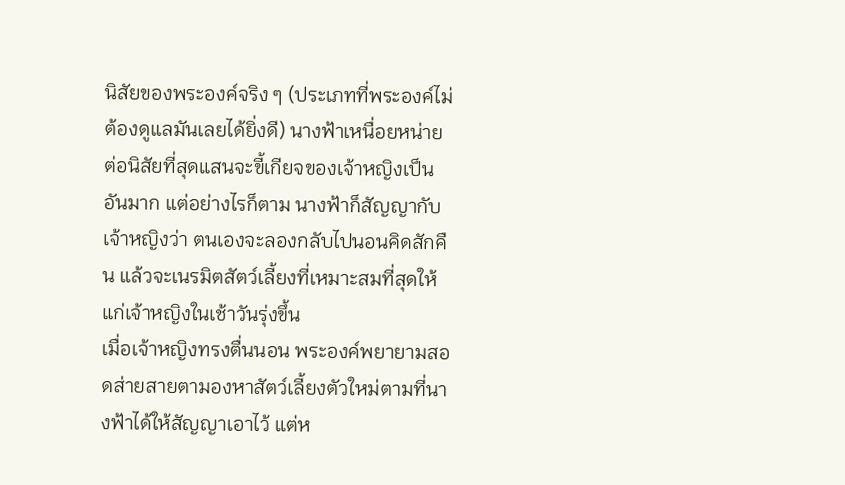นิสัยของพระองค์จริง ๆ (ประเภทที่พระองค์ไม่ต้องดูแลมันเลยได้ยิ่งดี) นางฟ้าเหนื่อยหน่ายต่อนิสัยที่สุดแสนจะขี้เกียจของเจ้าหญิงเป็นอันมาก แต่อย่างไรก็ตาม นางฟ้าก็สัญญากับเจ้าหญิงว่า ตนเองจะลองกลับไปนอนคิดสักคืน แล้วจะเนรมิตสัตว์เลี้ยงที่เหมาะสมที่สุดให้แก่เจ้าหญิงในเช้าวันรุ่งขึ้น
เมื่อเจ้าหญิงทรงตื่นนอน พระองค์พยายามสอดส่ายสายตามองหาสัตว์เลี้ยงตัวใหม่ตามที่นางฟ้าได้ให้สัญญาเอาไว้ แต่ห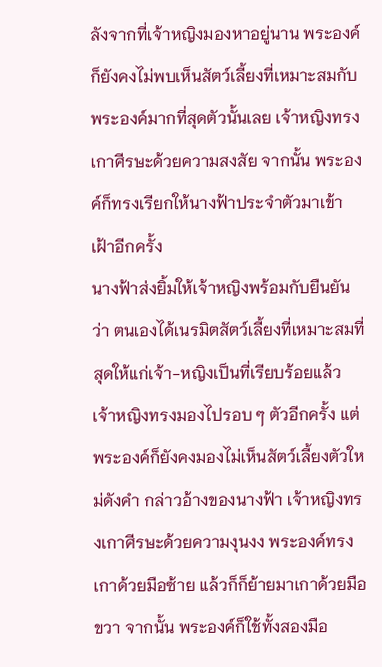ลังจากที่เจ้าหญิงมองหาอยู่นาน พระองค์ก็ยังคงไม่พบเห็นสัตว์เลี้ยงที่เหมาะสมกับพระองค์มากที่สุดตัวนั้นเลย เจ้าหญิงทรงเกาศีรษะด้วยความสงสัย จากนั้น พระองค์ก็ทรงเรียกให้นางฟ้าประจำตัวมาเข้าเฝ้าอีกครั้ง
นางฟ้าส่งยิ้มให้เจ้าหญิงพร้อมกับยืนยันว่า ตนเองได้เนรมิตสัตว์เลี้ยงที่เหมาะสมที่สุดให้แก่เจ้า-หญิงเป็นที่เรียบร้อยแล้ว เจ้าหญิงทรงมองไปรอบ ๆ ตัวอีกครั้ง แต่พระองค์ก็ยังคงมองไม่เห็นสัตว์เลี้ยงตัวใหม่ดังคำ กล่าวอ้างของนางฟ้า เจ้าหญิงทรงเกาศีรษะด้วยความงุนงง พระองค์ทรงเกาด้วยมือซ้าย แล้วก็ก็ย้ายมาเกาด้วยมือขวา จากนั้น พระองค์ก็ใช้ทั้งสองมือ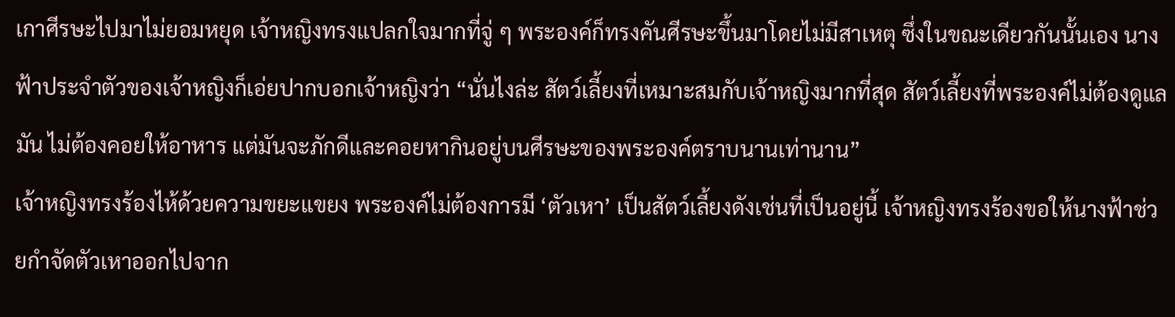เกาศีรษะไปมาไม่ยอมหยุด เจ้าหญิงทรงแปลกใจมากที่จู่ ๆ พระองค์ก็ทรงคันศีรษะขึ้นมาโดยไม่มีสาเหตุ ซึ่งในขณะเดียวกันนั้นเอง นางฟ้าประจำตัวของเจ้าหญิงก็เอ่ยปากบอกเจ้าหญิงว่า “นั่นไงล่ะ สัตว์เลี้ยงที่เหมาะสมกับเจ้าหญิงมากที่สุด สัตว์เลี้ยงที่พระองค์ไม่ต้องดูแลมัน ไม่ต้องคอยให้อาหาร แต่มันจะภักดีและคอยหากินอยู่บนศีรษะของพระองค์ตราบนานเท่านาน”
เจ้าหญิงทรงร้องไห้ด้วยความขยะแขยง พระองค์ไม่ต้องการมี ‘ตัวเหา’ เป็นสัตว์เลี้ยงดังเช่นที่เป็นอยู่นี้ เจ้าหญิงทรงร้องขอให้นางฟ้าช่วยกำจัดตัวเหาออกไปจาก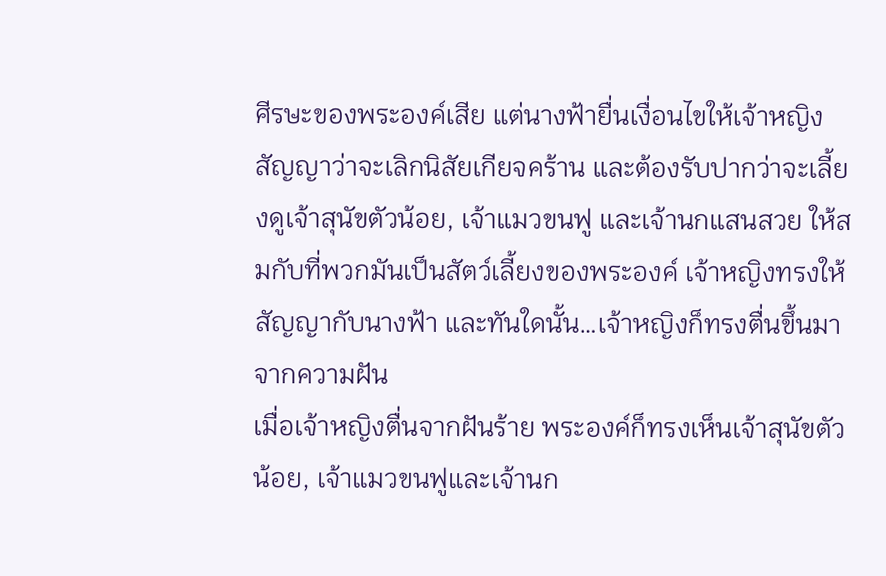ศีรษะของพระองค์เสีย แต่นางฟ้ายื่นเงื่อนไขให้เจ้าหญิงสัญญาว่าจะเลิกนิสัยเกียจคร้าน และต้องรับปากว่าจะเลี้ยงดูเจ้าสุนัขตัวน้อย, เจ้าแมวขนฟู และเจ้านกแสนสวย ให้สมกับที่พวกมันเป็นสัตว์เลี้ยงของพระองค์ เจ้าหญิงทรงให้สัญญากับนางฟ้า และทันใดนั้น…เจ้าหญิงก็ทรงตื่นขึ้นมาจากความฝัน
เมื่อเจ้าหญิงตื่นจากฝันร้าย พระองค์ก็ทรงเห็นเจ้าสุนัขตัวน้อย, เจ้าแมวขนฟูและเจ้านก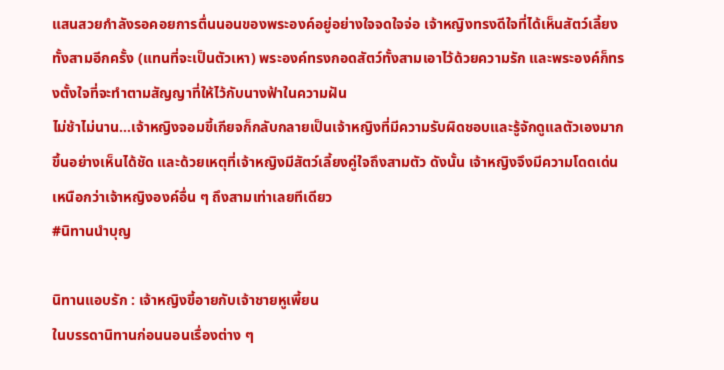แสนสวยกำลังรอคอยการตื่นนอนของพระองค์อยู่อย่างใจจดใจจ่อ เจ้าหญิงทรงดีใจที่ได้เห็นสัตว์เลี้ยงทั้งสามอีกครั้ง (แทนที่จะเป็นตัวเหา) พระองค์ทรงกอดสัตว์ทั้งสามเอาไว้ด้วยความรัก และพระองค์ก็ทรงตั้งใจที่จะทำตามสัญญาที่ให้ไว้กับนางฟ้าในความฝัน
ไม่ช้าไม่นาน…เจ้าหญิงจอมขี้เกียจก็กลับกลายเป็นเจ้าหญิงที่มีความรับผิดชอบและรู้จักดูแลตัวเองมากขึ้นอย่างเห็นได้ชัด และด้วยเหตุที่เจ้าหญิงมีสัตว์เลี้ยงคู่ใจถึงสามตัว ดังนั้น เจ้าหญิงจึงมีความโดดเด่นเหนือกว่าเจ้าหญิงองค์อื่น ๆ ถึงสามเท่าเลยทีเดียว
#นิทานนำบุญ

นิทานแอบรัก : เจ้าหญิงขี้อายกับเจ้าชายหูเพี้ยน
ในบรรดานิทานก่อนนอนเรื่องต่าง ๆ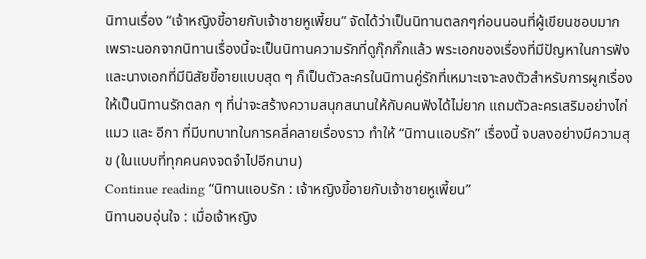นิทานเรื่อง “เจ้าหญิงขี้อายกับเจ้าชายหูเพี้ยน” จัดได้ว่าเป็นนิทานตลกๆก่อนนอนที่ผู้เขียนชอบมาก เพราะนอกจากนิทานเรื่องนี้จะเป็นนิทานความรักที่ดูกุ๊กกิ๊กแล้ว พระเอกของเรื่องที่มีปัญหาในการฟัง และนางเอกที่มีนิสัยขี้อายแบบสุด ๆ ก็เป็นตัวละครในนิทานคู่รักที่เหมาะเจาะลงตัวสำหรับการผูกเรื่องให้เป็นนิทานรักตลก ๆ ที่น่าจะสร้างความสนุกสนานให้กับคนฟังได้ไม่ยาก แถมตัวละครเสริมอย่างไก่ แมว และ อีกา ที่มีบทบาทในการคลี่คลายเรื่องราว ทำให้ “นิทานแอบรัก” เรื่องนี้ จบลงอย่างมีความสุข (ในแบบที่ทุกคนคงจดจำไปอีกนาน)
Continue reading “นิทานแอบรัก : เจ้าหญิงขี้อายกับเจ้าชายหูเพี้ยน”
นิทานอบอุ่นใจ : เมื่อเจ้าหญิง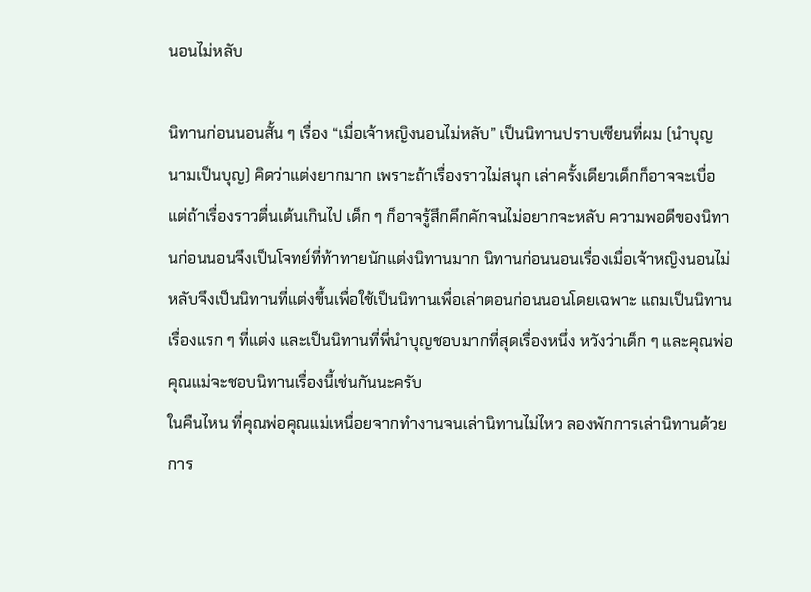นอนไม่หลับ

นิทานก่อนนอนสั้น ๆ เรื่อง “เมื่อเจ้าหญิงนอนไม่หลับ” เป็นนิทานปราบเซียนที่ผม (นำบุญ นามเป็นบุญ) คิดว่าแต่งยากมาก เพราะถ้าเรื่องราวไม่สนุก เล่าครั้งเดียวเด็กก็อาจจะเบื่อ แต่ถ้าเรื่องราวตื่นเต้นเกินไป เด็ก ๆ ก็อาจรู้สึกคึกคักจนไม่อยากจะหลับ ความพอดีของนิทานก่อนนอนจึงเป็นโจทย์ที่ท้าทายนักแต่งนิทานมาก นิทานก่อนนอนเรื่องเมื่อเจ้าหญิงนอนไม่หลับจึงเป็นนิทานที่แต่งขึ้นเพื่อใช้เป็นนิทานเพื่อเล่าตอนก่อนนอนโดยเฉพาะ แถมเป็นนิทานเรื่องแรก ๆ ที่แต่ง และเป็นนิทานที่พี่นำบุญชอบมากที่สุดเรื่องหนึ่ง หวังว่าเด็ก ๆ และคุณพ่อคุณแม่จะชอบนิทานเรื่องนี้เช่นกันนะครับ
ในคืนไหน ที่คุณพ่อคุณแม่เหนื่อยจากทำงานจนเล่านิทานไม่ไหว ลองพักการเล่านิทานด้วยการ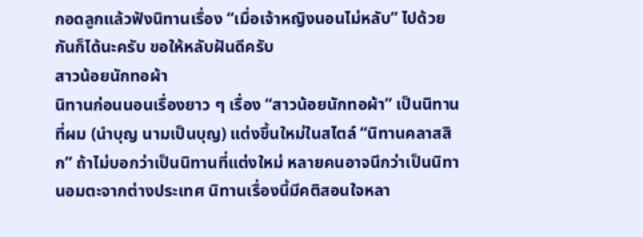กอดลูกแล้วฟังนิทานเรื่อง “เมื่อเจ้าหญิงนอนไม่หลับ” ไปด้วยกันก็ได้นะครับ ขอให้หลับฝันดีครับ
สาวน้อยนักทอผ้า
นิทานก่อนนอนเรื่องยาว ๆ เรื่อง “สาวน้อยนักทอผ้า” เป็นนิทานที่ผม (นำบุญ นามเป็นบุญ) แต่งขึ้นใหม่ในสไตล์ “นิทานคลาสสิก” ถ้าไม่บอกว่าเป็นนิทานที่แต่งใหม่ หลายคนอาจนึกว่าเป็นนิทานอมตะจากต่างประเทศ นิทานเรื่องนี้มีคติสอนใจหลา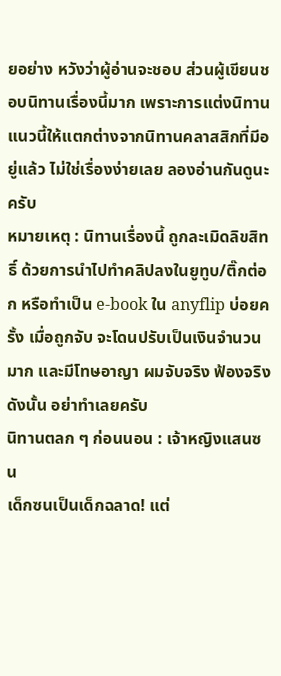ยอย่าง หวังว่าผู้อ่านจะชอบ ส่วนผู้เขียนชอบนิทานเรื่องนี้มาก เพราะการแต่งนิทานแนวนี้ให้แตกต่างจากนิทานคลาสสิกที่มีอยู่แล้ว ไม่ใช่เรื่องง่ายเลย ลองอ่านกันดูนะครับ
หมายเหตุ : นิทานเรื่องนี้ ถูกละเมิดลิขสิทธิ์ ด้วยการนำไปทำคลิปลงในยูทูบ/ติ๊กต่อก หรือทำเป็น e-book ใน anyflip บ่อยครั้ง เมื่อถูกจับ จะโดนปรับเป็นเงินจำนวนมาก และมีโทษอาญา ผมจับจริง ฟ้องจริง ดังนั้น อย่าทำเลยครับ
นิทานตลก ๆ ก่อนนอน : เจ้าหญิงแสนซน
เด็กซนเป็นเด็กฉลาด! แต่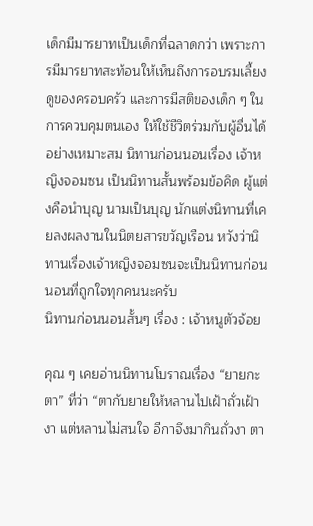เด็กมีมารยาทเป็นเด็กที่ฉลาดกว่า เพราะการมีมารยาทสะท้อนให้เห็นถึงการอบรมเลี้ยงดูของครอบครัว และการมีสติของเด็ก ๆ ในการควบคุมตนเอง ให้ใช้ชีวิตร่วมกับผู้อื่นได้อย่างเหมาะสม นิทานก่อนนอนเรื่อง เจ้าหญิงจอมซน เป็นนิทานสั้นพร้อมข้อคิด ผู้แต่งคือนำบุญ นามเป็นบุญ นักแต่งนิทานที่เคยลงผลงานในนิตยสารขวัญเรือน หวังว่านิทานเรื่องเจ้าหญิงจอมซนจะเป็นนิทานก่อนนอนที่ถูกใจทุกคนนะครับ
นิทานก่อนนอนสั้นๆ เรื่อง : เจ้าหนูตัวจ้อย

คุณ ๆ เคยอ่านนิทานโบราณเรื่อง “ยายกะตา” ที่ว่า “ตากับยายให้หลานไปเฝ้าถั่วเฝ้างา แต่หลานไม่สนใจ อีกาจึงมากินถั่วงา ตา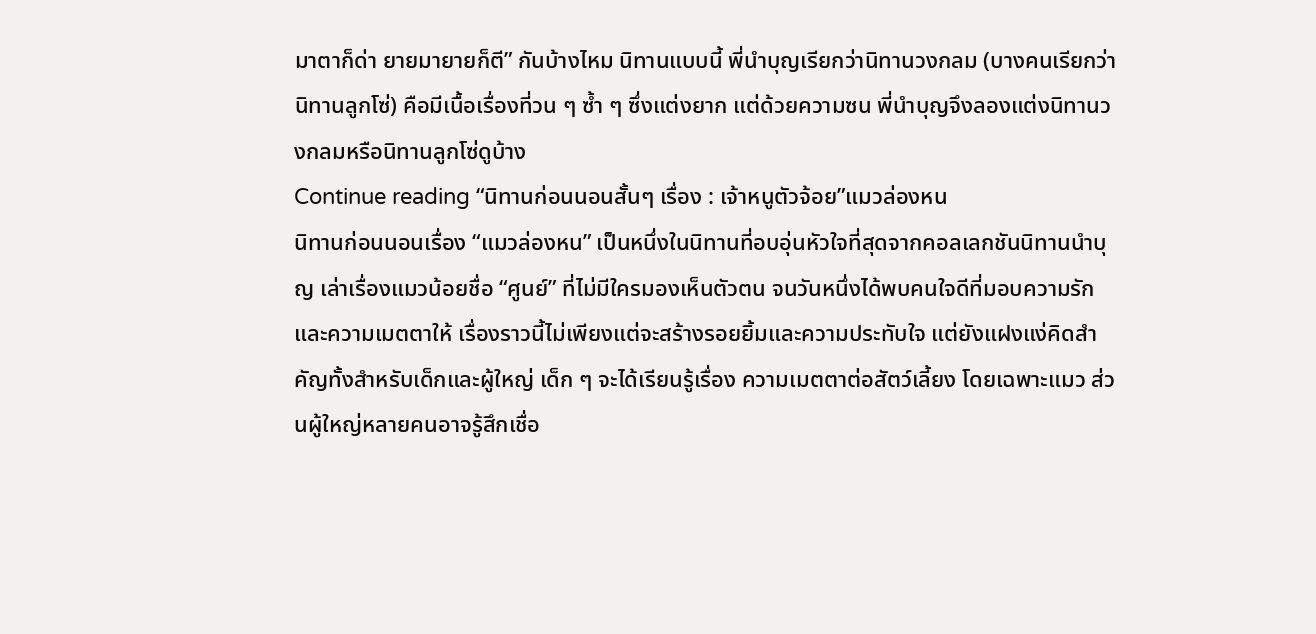มาตาก็ด่า ยายมายายก็ตี” กันบ้างไหม นิทานแบบนี้ พี่นำบุญเรียกว่านิทานวงกลม (บางคนเรียกว่านิทานลูกโซ่) คือมีเนื้อเรื่องที่วน ๆ ซ้ำ ๆ ซึ่งแต่งยาก แต่ด้วยความซน พี่นำบุญจึงลองแต่งนิทานวงกลมหรือนิทานลูกโซ่ดูบ้าง
Continue reading “นิทานก่อนนอนสั้นๆ เรื่อง : เจ้าหนูตัวจ้อย”แมวล่องหน
นิทานก่อนนอนเรื่อง “แมวล่องหน” เป็นหนึ่งในนิทานที่อบอุ่นหัวใจที่สุดจากคอลเลกชันนิทานนำบุญ เล่าเรื่องแมวน้อยชื่อ “ศูนย์” ที่ไม่มีใครมองเห็นตัวตน จนวันหนึ่งได้พบคนใจดีที่มอบความรักและความเมตตาให้ เรื่องราวนี้ไม่เพียงแต่จะสร้างรอยยิ้มและความประทับใจ แต่ยังแฝงแง่คิดสำคัญทั้งสำหรับเด็กและผู้ใหญ่ เด็ก ๆ จะได้เรียนรู้เรื่อง ความเมตตาต่อสัตว์เลี้ยง โดยเฉพาะแมว ส่วนผู้ใหญ่หลายคนอาจรู้สึกเชื่อ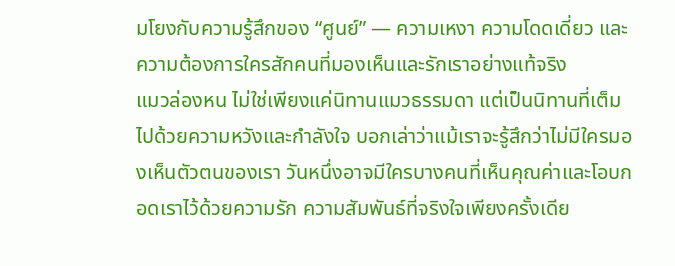มโยงกับความรู้สึกของ “ศูนย์” — ความเหงา ความโดดเดี่ยว และความต้องการใครสักคนที่มองเห็นและรักเราอย่างแท้จริง
แมวล่องหน ไม่ใช่เพียงแค่นิทานแมวธรรมดา แต่เป็นนิทานที่เต็มไปด้วยความหวังและกำลังใจ บอกเล่าว่าแม้เราจะรู้สึกว่าไม่มีใครมองเห็นตัวตนของเรา วันหนึ่งอาจมีใครบางคนที่เห็นคุณค่าและโอบกอดเราไว้ด้วยความรัก ความสัมพันธ์ที่จริงใจเพียงครั้งเดีย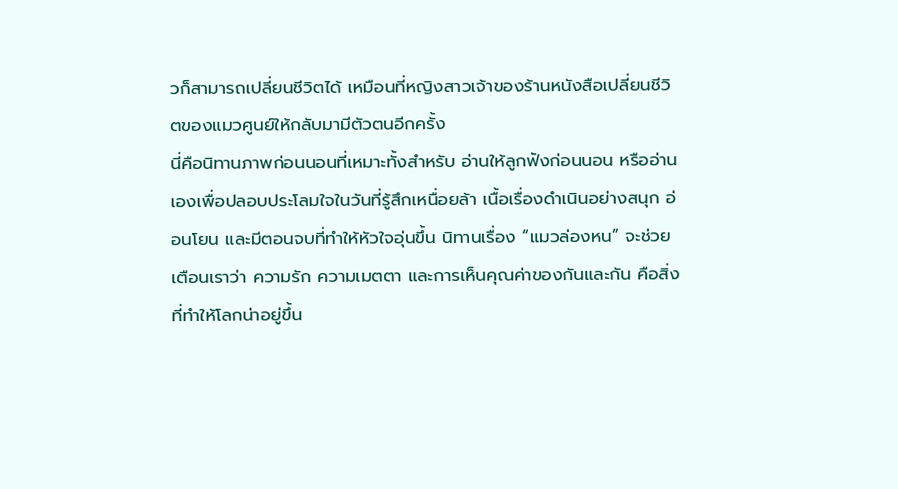วก็สามารถเปลี่ยนชีวิตได้ เหมือนที่หญิงสาวเจ้าของร้านหนังสือเปลี่ยนชีวิตของแมวศูนย์ให้กลับมามีตัวตนอีกครั้ง
นี่คือนิทานภาพก่อนนอนที่เหมาะทั้งสำหรับ อ่านให้ลูกฟังก่อนนอน หรืออ่านเองเพื่อปลอบประโลมใจในวันที่รู้สึกเหนื่อยล้า เนื้อเรื่องดำเนินอย่างสนุก อ่อนโยน และมีตอนจบที่ทำให้หัวใจอุ่นขึ้น นิทานเรื่อง “แมวล่องหน” จะช่วยเตือนเราว่า ความรัก ความเมตตา และการเห็นคุณค่าของกันและกัน คือสิ่งที่ทำให้โลกน่าอยู่ขึ้น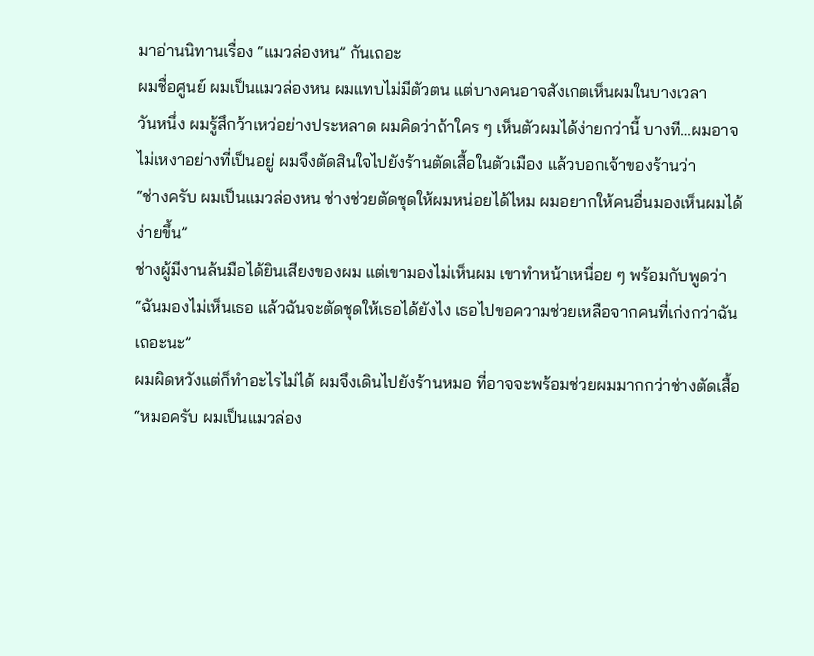มาอ่านนิทานเรื่อง “แมวล่องหน” กันเถอะ
ผมชื่อศูนย์ ผมเป็นแมวล่องหน ผมแทบไม่มีตัวตน แต่บางคนอาจสังเกตเห็นผมในบางเวลา
วันหนึ่ง ผมรู้สึกว้าเหว่อย่างประหลาด ผมคิดว่าถ้าใคร ๆ เห็นตัวผมได้ง่ายกว่านี้ บางที…ผมอาจไม่เหงาอย่างที่เป็นอยู่ ผมจึงตัดสินใจไปยังร้านตัดเสื้อในตัวเมือง แล้วบอกเจ้าของร้านว่า
“ช่างครับ ผมเป็นแมวล่องหน ช่างช่วยตัดชุดให้ผมหน่อยได้ไหม ผมอยากให้คนอื่นมองเห็นผมได้ง่ายขึ้น”
ช่างผู้มีงานล้นมือได้ยินเสียงของผม แต่เขามองไม่เห็นผม เขาทำหน้าเหนื่อย ๆ พร้อมกับพูดว่า
“ฉันมองไม่เห็นเธอ แล้วฉันจะตัดชุดให้เธอได้ยังไง เธอไปขอความช่วยเหลือจากคนที่เก่งกว่าฉันเถอะนะ”
ผมผิดหวังแต่ก็ทำอะไรไม่ได้ ผมจึงเดินไปยังร้านหมอ ที่อาจจะพร้อมช่วยผมมากกว่าช่างตัดเสื้อ “หมอครับ ผมเป็นแมวล่อง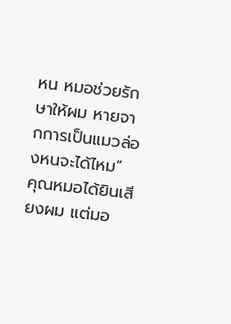หน หมอช่วยรักษาให้ผม หายจากการเป็นแมวล่องหนจะได้ไหม”
คุณหมอได้ยินเสียงผม แต่มอ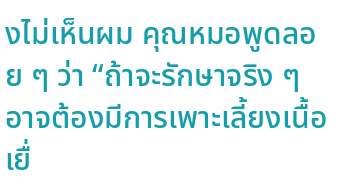งไม่เห็นผม คุณหมอพูดลอย ๆ ว่า “ถ้าจะรักษาจริง ๆ อาจต้องมีการเพาะเลี้ยงเนื้อเยื่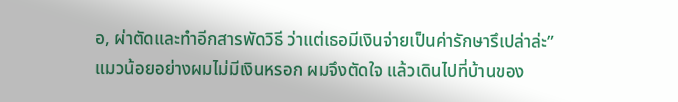อ, ผ่าตัดและทำอีกสารพัดวิธี ว่าแต่เธอมีเงินจ่ายเป็นค่ารักษารึเปล่าล่ะ”
แมวน้อยอย่างผมไม่มีเงินหรอก ผมจึงตัดใจ แล้วเดินไปที่บ้านของ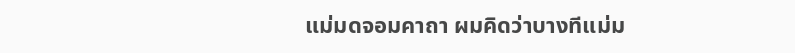แม่มดจอมคาถา ผมคิดว่าบางทีแม่ม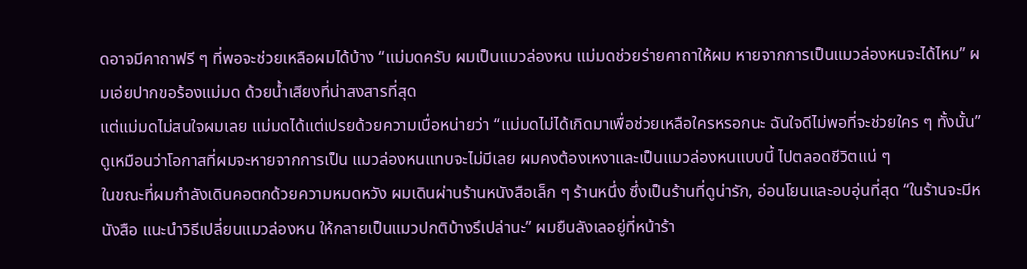ดอาจมีคาถาฟรี ๆ ที่พอจะช่วยเหลือผมได้บ้าง “แม่มดครับ ผมเป็นแมวล่องหน แม่มดช่วยร่ายคาถาให้ผม หายจากการเป็นแมวล่องหนจะได้ไหม” ผมเอ่ยปากขอร้องแม่มด ด้วยน้ำเสียงที่น่าสงสารที่สุด
แต่แม่มดไม่สนใจผมเลย แม่มดได้แต่เปรยด้วยความเบื่อหน่ายว่า “แม่มดไม่ได้เกิดมาเพื่อช่วยเหลือใครหรอกนะ ฉันใจดีไม่พอที่จะช่วยใคร ๆ ทั้งนั้น”
ดูเหมือนว่าโอกาสที่ผมจะหายจากการเป็น แมวล่องหนแทบจะไม่มีเลย ผมคงต้องเหงาและเป็นแมวล่องหนแบบนี้ ไปตลอดชีวิตแน่ ๆ
ในขณะที่ผมกำลังเดินคอตกด้วยความหมดหวัง ผมเดินผ่านร้านหนังสือเล็ก ๆ ร้านหนึ่ง ซึ่งเป็นร้านที่ดูน่ารัก, อ่อนโยนและอบอุ่นที่สุด “ในร้านจะมีหนังสือ แนะนำวิธีเปลี่ยนแมวล่องหน ให้กลายเป็นแมวปกติบ้างรึเปล่านะ” ผมยืนลังเลอยู่ที่หน้าร้า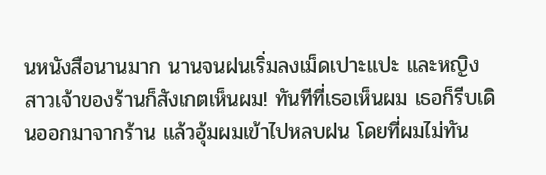นหนังสือนานมาก นานจนฝนเริ่มลงเม็ดเปาะแปะ และหญิงสาวเจ้าของร้านก็สังเกตเห็นผม! ทันทีที่เธอเห็นผม เธอก็รีบเดินออกมาจากร้าน แล้วอุ้มผมเข้าไปหลบฝน โดยที่ผมไม่ทัน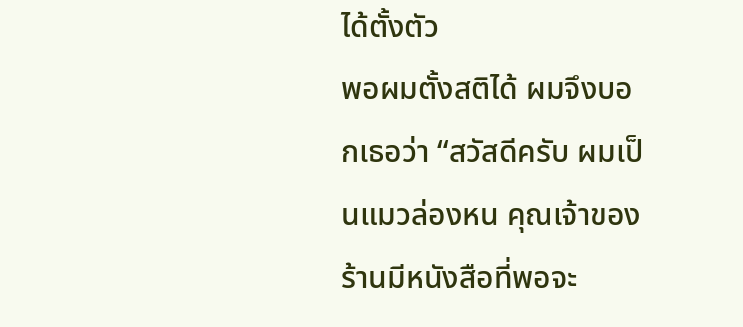ได้ตั้งตัว
พอผมตั้งสติได้ ผมจึงบอกเธอว่า “สวัสดีครับ ผมเป็นแมวล่องหน คุณเจ้าของร้านมีหนังสือที่พอจะ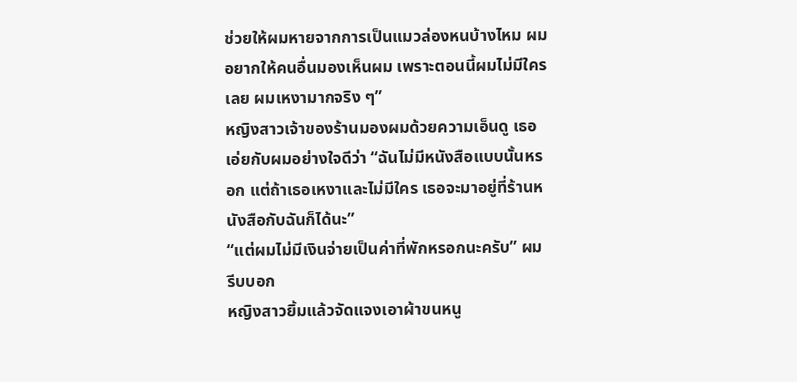ช่วยให้ผมหายจากการเป็นแมวล่องหนบ้างไหม ผมอยากให้คนอื่นมองเห็นผม เพราะตอนนี้ผมไม่มีใครเลย ผมเหงามากจริง ๆ”
หญิงสาวเจ้าของร้านมองผมด้วยความเอ็นดู เธอเอ่ยกับผมอย่างใจดีว่า “ฉันไม่มีหนังสือแบบนั้นหรอก แต่ถ้าเธอเหงาและไม่มีใคร เธอจะมาอยู่ที่ร้านหนังสือกับฉันก็ได้นะ”
“แต่ผมไม่มีเงินจ่ายเป็นค่าที่พักหรอกนะครับ” ผมรีบบอก
หญิงสาวยิ้มแล้วจัดแจงเอาผ้าขนหนู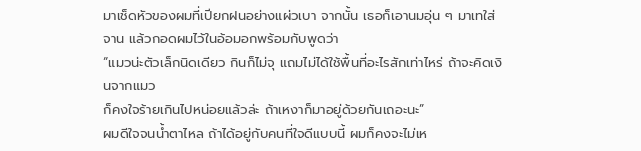มาเช็ดหัวของผมที่เปียกฝนอย่างแผ่วเบา จากนั้น เธอก็เอานมอุ่น ๆ มาเทใส่จาน แล้วกอดผมไว้ในอ้อมอกพร้อมกับพูดว่า
“แมวน่ะตัวเล็กนิดเดียว กินก็ไม่จุ แถมไม่ได้ใช้พื้นที่อะไรสักเท่าไหร่ ถ้าจะคิดเงินจากแมว
ก็คงใจร้ายเกินไปหน่อยแล้วล่ะ ถ้าเหงาก็มาอยู่ด้วยกันเถอะนะ”
ผมดีใจจนน้ำตาไหล ถ้าได้อยู่กับคนที่ใจดีแบบนี้ ผมก็คงจะไม่เห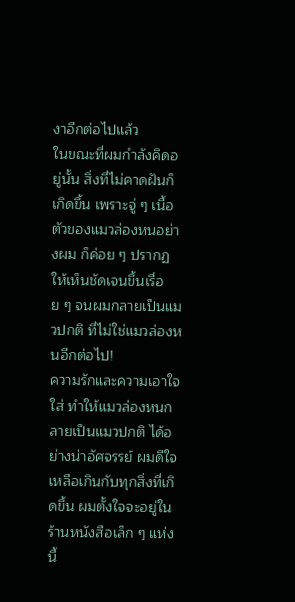งาอีกต่อไปแล้ว
ในขณะที่ผมกำลังคิดอยู่นั้น สิ่งที่ไม่คาดฝันก็เกิดขึ้น เพราะจู่ ๆ เนื้อตัวของแมวล่องหนอย่างผม ก็ค่อย ๆ ปรากฏให้เห็นชัดเจนขึ้นเรื่อย ๆ จนผมกลายเป็นแมวปกติ ที่ไม่ใช่แมวล่องหนอีกต่อไป!
ความรักและความเอาใจใส่ ทำให้แมวล่องหนกลายเป็นแมวปกติ ได้อย่างน่าอัศจรรย์ ผมดีใจเหลือเกินกับทุกสิ่งที่เกิดขึ้น ผมตั้งใจจะอยู่ในร้านหนังสือเล็ก ๆ แห่งนี้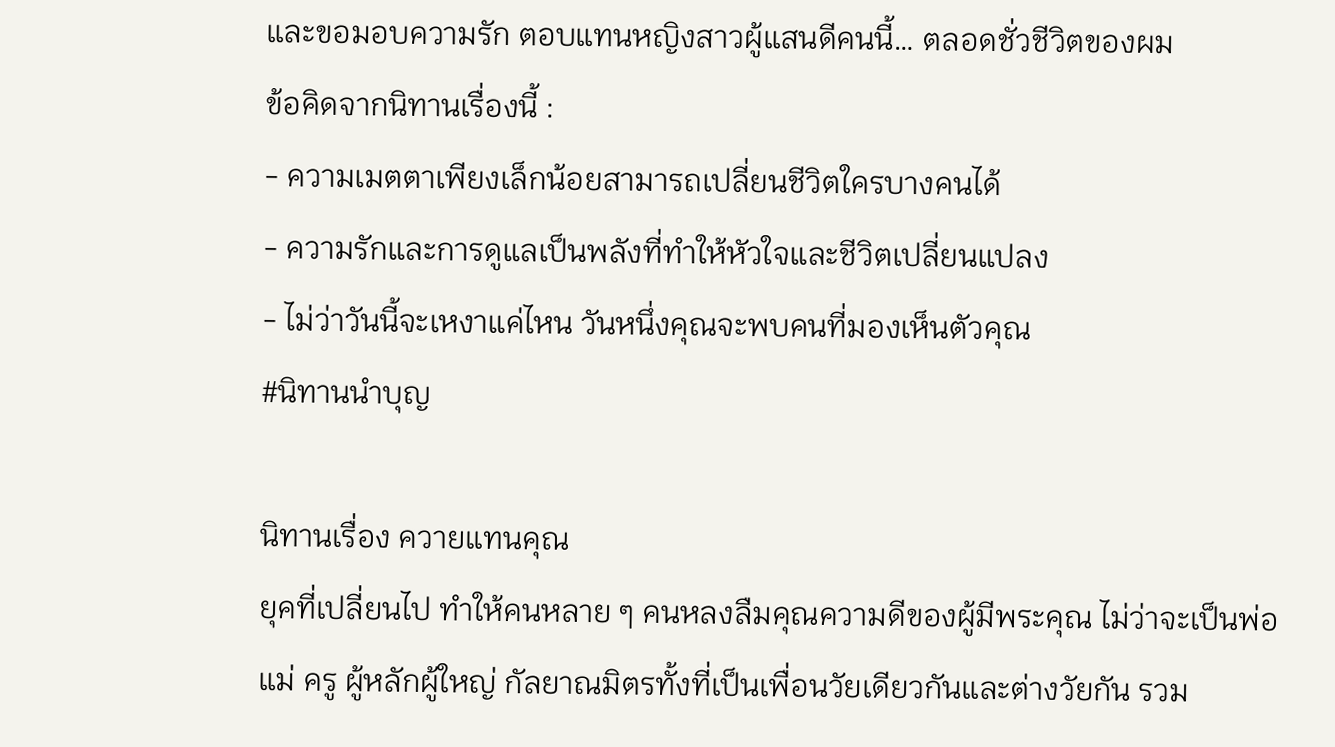และขอมอบความรัก ตอบแทนหญิงสาวผู้แสนดีคนนี้… ตลอดชั่วชีวิตของผม
ข้อคิดจากนิทานเรื่องนี้ :
- ความเมตตาเพียงเล็กน้อยสามารถเปลี่ยนชีวิตใครบางคนได้
- ความรักและการดูแลเป็นพลังที่ทำให้หัวใจและชีวิตเปลี่ยนแปลง
- ไม่ว่าวันนี้จะเหงาแค่ไหน วันหนึ่งคุณจะพบคนที่มองเห็นตัวคุณ
#นิทานนำบุญ

นิทานเรื่อง ควายแทนคุณ
ยุคที่เปลี่ยนไป ทำให้คนหลาย ๆ คนหลงลืมคุณความดีของผู้มีพระคุณ ไม่ว่าจะเป็นพ่อแม่ ครู ผู้หลักผู้ใหญ่ กัลยาณมิตรทั้งที่เป็นเพื่อนวัยเดียวกันและต่างวัยกัน รวม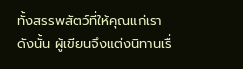ทั้งสรรพสัตว์ที่ให้คุณแก่เรา ดังนั้น ผู้เขียนจึงแต่งนิทานเรื่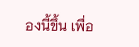องนี้ขึ้น เพื่อ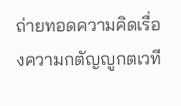ถ่ายทอดความคิดเรื่องความกตัญญูกตเวที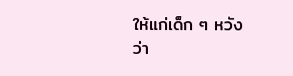ให้แก่เด็ก ๆ หวังว่า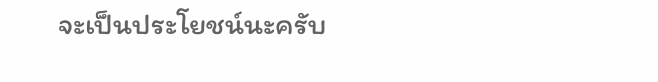จะเป็นประโยชน์นะครับ